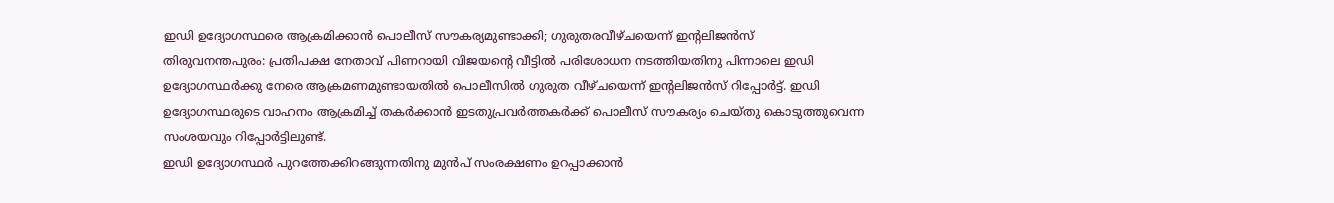ഇഡി ഉദ്യോഗസ്ഥരെ ആക്രമിക്കാൻ പൊലീസ് സൗകര്യമുണ്ടാക്കി; ഗുരുതരവീഴ്ചയെന്ന് ഇന്റലിജൻസ്
തിരുവനന്തപുരം: പ്രതിപക്ഷ നേതാവ് പിണറായി വിജയന്റെ വീട്ടിൽ പരിശോധന നടത്തിയതിനു പിന്നാലെ ഇഡി ഉദ്യോഗസ്ഥർക്കു നേരെ ആക്രമണമുണ്ടായതിൽ പൊലീസിൽ ഗുരുത വീഴ്ചയെന്ന് ഇന്റലിജൻസ് റിപ്പോർട്ട്. ഇഡി ഉദ്യോഗസ്ഥരുടെ വാഹനം ആക്രമിച്ച് തകർക്കാൻ ഇടതുപ്രവർത്തകർക്ക് പൊലീസ് സൗകര്യം ചെയ്തു കൊടുത്തുവെന്ന സംശയവും റിപ്പോർട്ടിലുണ്ട്.
ഇഡി ഉദ്യോഗസ്ഥർ പുറത്തേക്കിറങ്ങുന്നതിനു മുൻപ് സംരക്ഷണം ഉറപ്പാക്കാൻ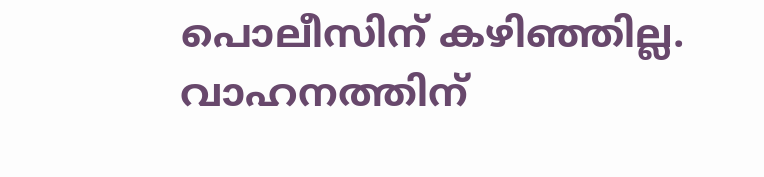പൊലീസിന് കഴിഞ്ഞില്ല. വാഹനത്തിന്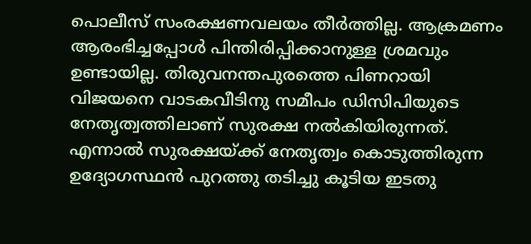പൊലീസ് സംരക്ഷണവലയം തീർത്തില്ല. ആക്രമണം ആരംഭിച്ചപ്പോൾ പിന്തിരിപ്പിക്കാനുള്ള ശ്രമവും ഉണ്ടായില്ല. തിരുവനന്തപുരത്തെ പിണറായി വിജയനെ വാടകവീടിനു സമീപം ഡിസിപിയുടെ നേതൃത്വത്തിലാണ് സുരക്ഷ നൽകിയിരുന്നത്.
എന്നാൽ സുരക്ഷയ്ക്ക് നേതൃത്വം കൊടുത്തിരുന്ന ഉദ്യോഗസ്ഥൻ പുറത്തു തടിച്ചു കൂടിയ ഇടതു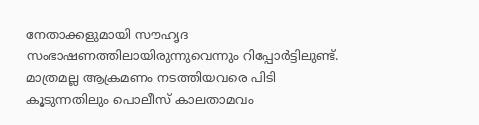നേതാക്കളുമായി സൗഹൃദ സംഭാഷണത്തിലായിരുന്നുവെന്നും റിപ്പോർട്ടിലുണ്ട്. മാത്രമല്ല ആക്രമണം നടത്തിയവരെ പിടി കൂടുന്നതിലും പൊലീസ് കാലതാമവം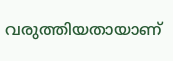വരുത്തിയതായാണ്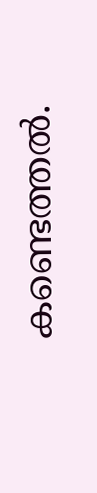കണ്ടെത്തൽ.